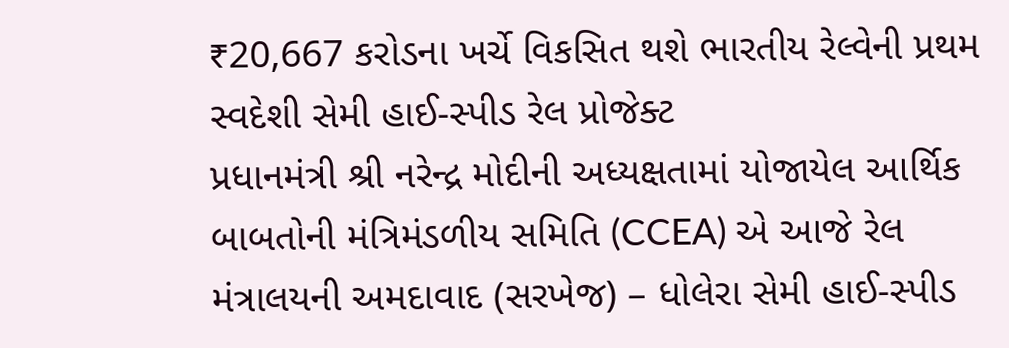₹20,667 કરોડના ખર્ચે વિકસિત થશે ભારતીય રેલ્વેની પ્રથમ સ્વદેશી સેમી હાઈ-સ્પીડ રેલ પ્રોજેક્ટ
પ્રધાનમંત્રી શ્રી નરેન્દ્ર મોદીની અધ્યક્ષતામાં યોજાયેલ આર્થિક બાબતોની મંત્રિમંડળીય સમિતિ (CCEA) એ આજે રેલ મંત્રાલયની અમદાવાદ (સરખેજ) – ધોલેરા સેમી હાઈ-સ્પીડ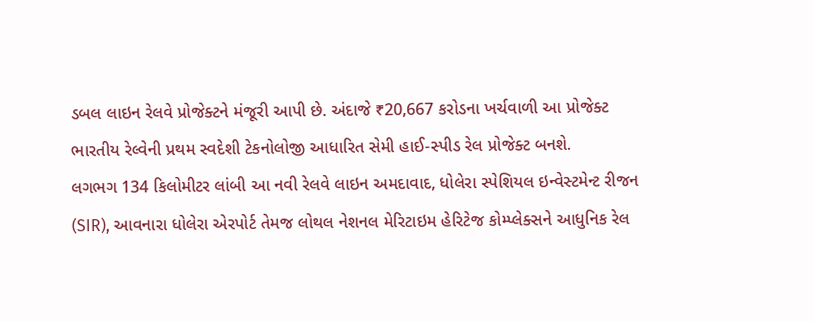ડબલ લાઇન રેલવે પ્રોજેક્ટને મંજૂરી આપી છે. અંદાજે ₹20,667 કરોડના ખર્ચવાળી આ પ્રોજેક્ટ ભારતીય રેલ્વેની પ્રથમ સ્વદેશી ટેકનોલોજી આધારિત સેમી હાઈ-સ્પીડ રેલ પ્રોજેક્ટ બનશે.
લગભગ 134 કિલોમીટર લાંબી આ નવી રેલવે લાઇન અમદાવાદ, ધોલેરા સ્પેશિયલ ઇન્વેસ્ટમેન્ટ રીજન (SIR), આવનારા ધોલેરા એરપોર્ટ તેમજ લોથલ નેશનલ મેરિટાઇમ હેરિટેજ કોમ્પ્લેક્સને આધુનિક રેલ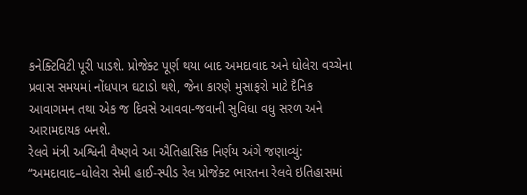કનેક્ટિવિટી પૂરી પાડશે. પ્રોજેક્ટ પૂર્ણ થયા બાદ અમદાવાદ અને ધોલેરા વચ્ચેના પ્રવાસ સમયમાં નોંધપાત્ર ઘટાડો થશે, જેના કારણે મુસાફરો માટે દૈનિક આવાગમન તથા એક જ દિવસે આવવા-જવાની સુવિધા વધુ સરળ અને આરામદાયક બનશે.
રેલવે મંત્રી અશ્વિની વૈષ્ણવે આ ઐતિહાસિક નિર્ણય અંગે જણાવ્યું:
“અમદાવાદ–ધોલેરા સેમી હાઈ-સ્પીડ રેલ પ્રોજેક્ટ ભારતના રેલવે ઇતિહાસમાં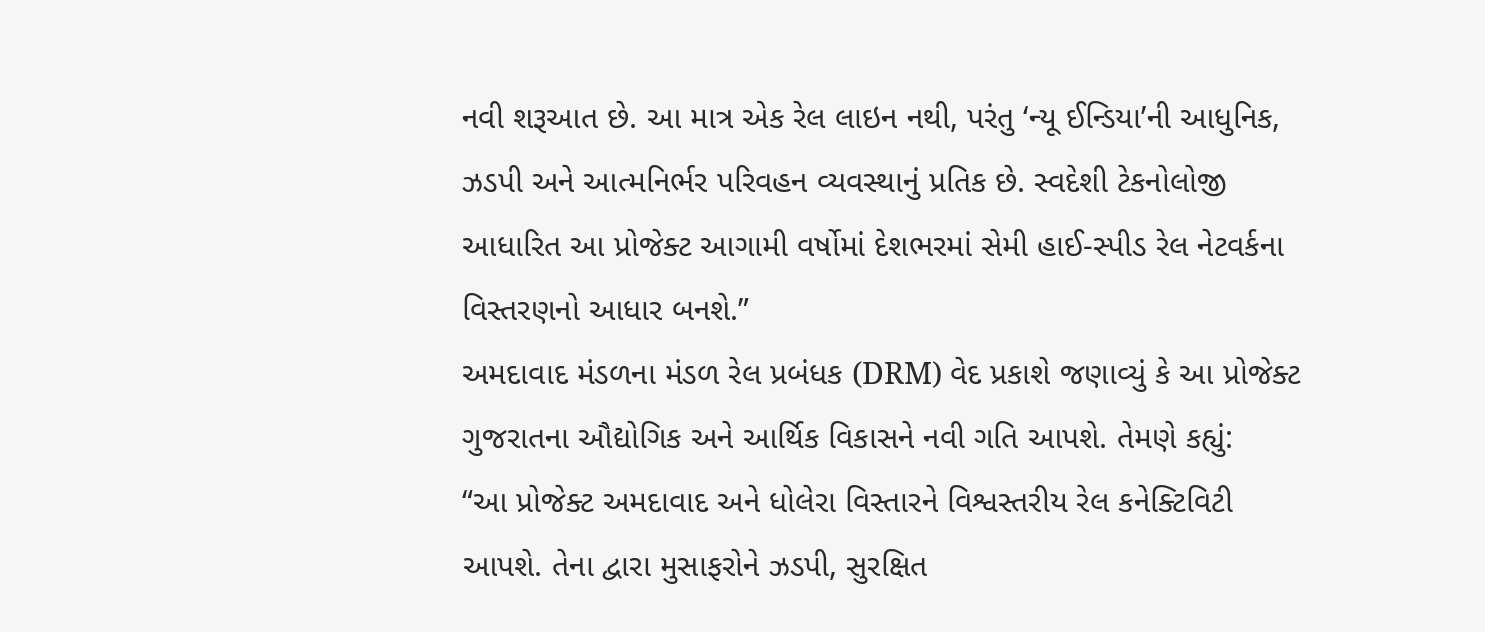નવી શરૂઆત છે. આ માત્ર એક રેલ લાઇન નથી, પરંતુ ‘ન્યૂ ઈન્ડિયા’ની આધુનિક, ઝડપી અને આત્મનિર્ભર પરિવહન વ્યવસ્થાનું પ્રતિક છે. સ્વદેશી ટેકનોલોજી આધારિત આ પ્રોજેક્ટ આગામી વર્ષોમાં દેશભરમાં સેમી હાઈ-સ્પીડ રેલ નેટવર્કના વિસ્તરણનો આધાર બનશે.”
અમદાવાદ મંડળના મંડળ રેલ પ્રબંધક (DRM) વેદ પ્રકાશે જણાવ્યું કે આ પ્રોજેક્ટ ગુજરાતના ઔદ્યોગિક અને આર્થિક વિકાસને નવી ગતિ આપશે. તેમણે કહ્યું:
“આ પ્રોજેક્ટ અમદાવાદ અને ધોલેરા વિસ્તારને વિશ્વસ્તરીય રેલ કનેક્ટિવિટી આપશે. તેના દ્વારા મુસાફરોને ઝડપી, સુરક્ષિત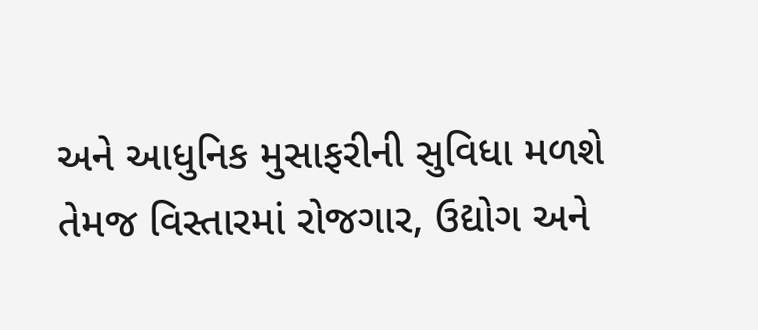અને આધુનિક મુસાફરીની સુવિધા મળશે તેમજ વિસ્તારમાં રોજગાર, ઉદ્યોગ અને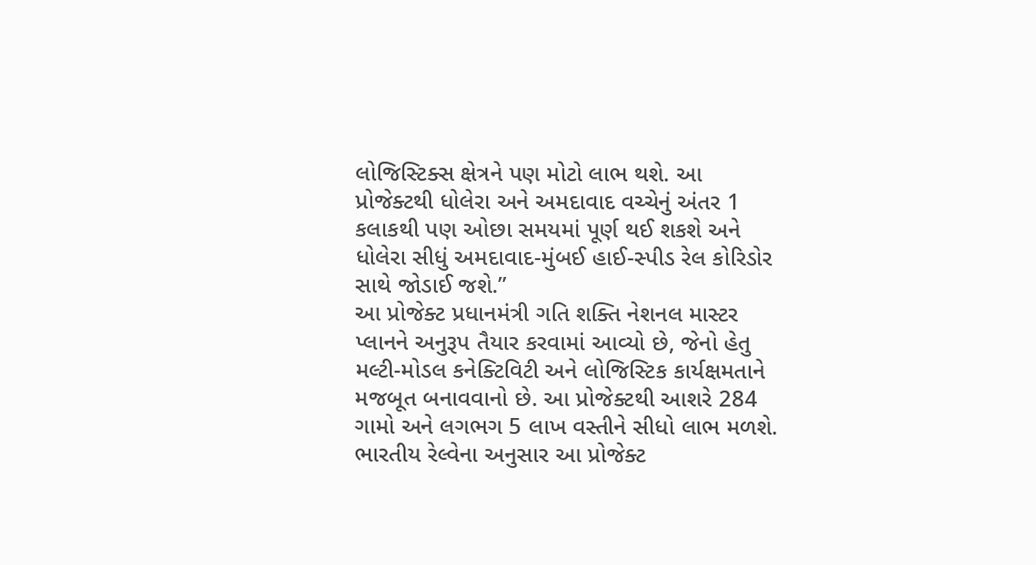લોજિસ્ટિક્સ ક્ષેત્રને પણ મોટો લાભ થશે. આ પ્રોજેક્ટથી ધોલેરા અને અમદાવાદ વચ્ચેનું અંતર 1 કલાકથી પણ ઓછા સમયમાં પૂર્ણ થઈ શકશે અને ધોલેરા સીધું અમદાવાદ-મુંબઈ હાઈ-સ્પીડ રેલ કોરિડોર સાથે જોડાઈ જશે.”
આ પ્રોજેક્ટ પ્રધાનમંત્રી ગતિ શક્તિ નેશનલ માસ્ટર પ્લાનને અનુરૂપ તૈયાર કરવામાં આવ્યો છે, જેનો હેતુ મલ્ટી-મોડલ કનેક્ટિવિટી અને લોજિસ્ટિક કાર્યક્ષમતાને મજબૂત બનાવવાનો છે. આ પ્રોજેક્ટથી આશરે 284 ગામો અને લગભગ 5 લાખ વસ્તીને સીધો લાભ મળશે.
ભારતીય રેલ્વેના અનુસાર આ પ્રોજેક્ટ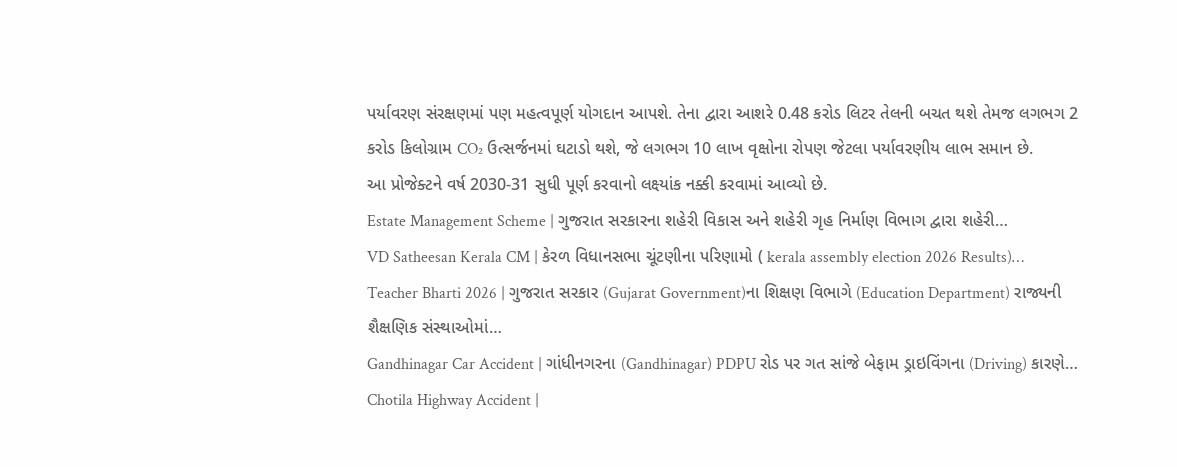પર્યાવરણ સંરક્ષણમાં પણ મહત્વપૂર્ણ યોગદાન આપશે. તેના દ્વારા આશરે 0.48 કરોડ લિટર તેલની બચત થશે તેમજ લગભગ 2 કરોડ કિલોગ્રામ CO₂ ઉત્સર્જનમાં ઘટાડો થશે, જે લગભગ 10 લાખ વૃક્ષોના રોપણ જેટલા પર્યાવરણીય લાભ સમાન છે.
આ પ્રોજેક્ટને વર્ષ 2030-31 સુધી પૂર્ણ કરવાનો લક્ષ્યાંક નક્કી કરવામાં આવ્યો છે.
Estate Management Scheme | ગુજરાત સરકારના શહેરી વિકાસ અને શહેરી ગૃહ નિર્માણ વિભાગ દ્વારા શહેરી…
VD Satheesan Kerala CM | કેરળ વિધાનસભા ચૂંટણીના પરિણામો ( kerala assembly election 2026 Results)…
Teacher Bharti 2026 | ગુજરાત સરકાર (Gujarat Government)ના શિક્ષણ વિભાગે (Education Department) રાજ્યની શૈક્ષણિક સંસ્થાઓમાં…
Gandhinagar Car Accident | ગાંધીનગરના (Gandhinagar) PDPU રોડ પર ગત સાંજે બેફામ ડ્રાઇવિંગના (Driving) કારણે…
Chotila Highway Accident |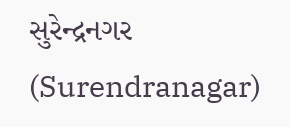સુરેન્દ્રનગર (Surendranagar)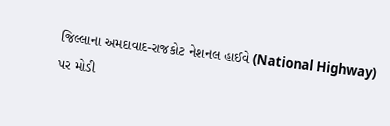જિલ્લાના અમદાવાદ-રાજકોટ નેશનલ હાઈવે (National Highway) પર મોડી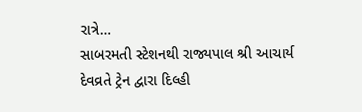રાત્રે…
સાબરમતી સ્ટેશનથી રાજ્યપાલ શ્રી આચાર્ય દેવવ્રતે ટ્રેન દ્વારા દિલ્હી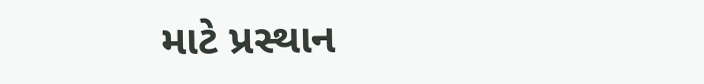માટે પ્રસ્થાન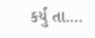કર્યું તા.…